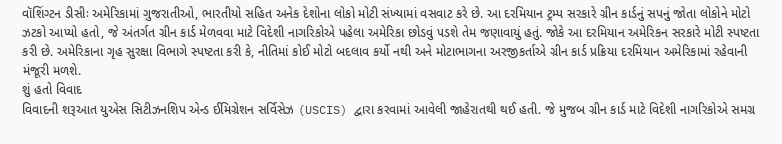વૉશિંગ્ટન ડીસીઃ અમેરિકામાં ગુજરાતીઓ, ભારતીયો સહિત અનેક દેશોના લોકો મોટી સંખ્યામાં વસવાટ કરે છે. આ દરમિયાન ટ્રમ્પ સરકારે ગ્રીન કાર્ડનું સપનું જોતા લોકોને મોટો ઝટકો આપ્યો હતો, જે અંતર્ગત ગ્રીન કાર્ડ મેળવવા માટે વિદેશી નાગરિકોએ પહેલા અમેરિકા છોડવું પડશે તેમ જણાવાયું હતું. જોકે આ દરમિયાન અમેરિકન સરકારે મોટી સ્પષ્ટતા કરી છે. અમેરિકાના ગૃહ સુરક્ષા વિભાગે સ્પષ્ટતા કરી કે, નીતિમાં કોઈ મોટો બદલાવ કર્યો નથી અને મોટાભાગના અરજીકર્તાએ ગ્રીન કાર્ડ પ્રક્રિયા દરમિયાન અમેરિકામાં રહેવાની મંજૂરી મળશે.
શું હતો વિવાદ
વિવાદની શરૂઆત યુએસ સિટીઝનશિપ એન્ડ ઈમિગ્રેશન સર્વિસેઝ (USCIS) દ્વારા કરવામાં આવેલી જાહેરાતથી થઈ હતી. જે મુજબ ગ્રીન કાર્ડ માટે વિદેશી નાગરિકોએ સમગ્ર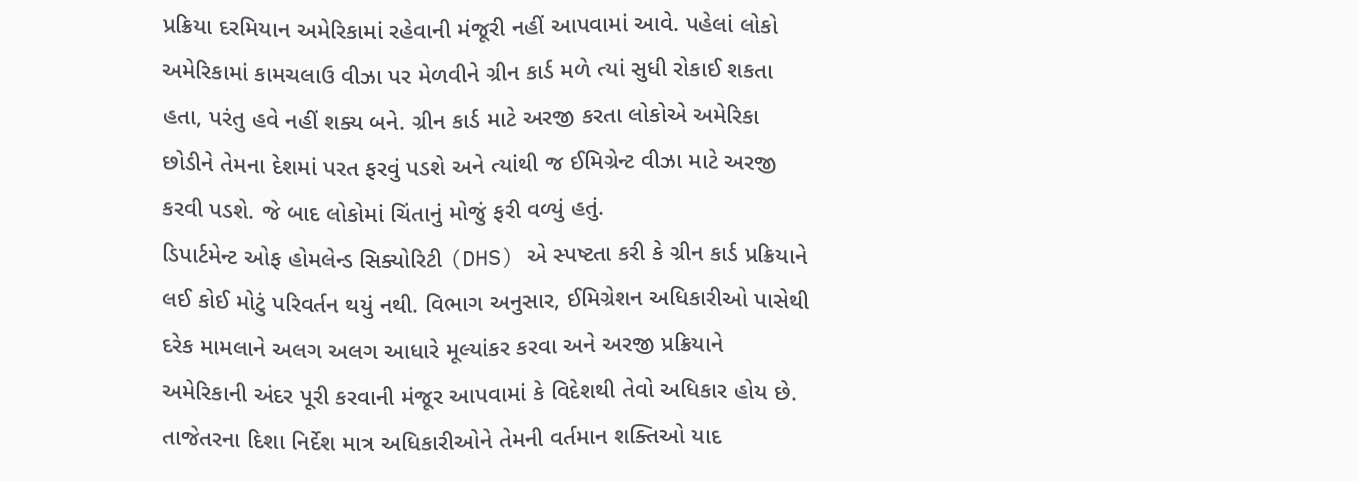પ્રક્રિયા દરમિયાન અમેરિકામાં રહેવાની મંજૂરી નહીં આપવામાં આવે. પહેલાં લોકો અમેરિકામાં કામચલાઉ વીઝા પર મેળવીને ગ્રીન કાર્ડ મળે ત્યાં સુધી રોકાઈ શકતા હતા, પરંતુ હવે નહીં શક્ય બને. ગ્રીન કાર્ડ માટે અરજી કરતા લોકોએ અમેરિકા છોડીને તેમના દેશમાં પરત ફરવું પડશે અને ત્યાંથી જ ઈમિગ્રેન્ટ વીઝા માટે અરજી કરવી પડશે. જે બાદ લોકોમાં ચિંતાનું મોજું ફરી વળ્યું હતું.
ડિપાર્ટમેન્ટ ઓફ હોમલેન્ડ સિક્યોરિટી (DHS) એ સ્પષ્ટતા કરી કે ગ્રીન કાર્ડ પ્રક્રિયાને લઈ કોઈ મોટું પરિવર્તન થયું નથી. વિભાગ અનુસાર, ઈમિગ્રેશન અધિકારીઓ પાસેથી દરેક મામલાને અલગ અલગ આધારે મૂલ્યાંકર કરવા અને અરજી પ્રક્રિયાને અમેરિકાની અંદર પૂરી કરવાની મંજૂર આપવામાં કે વિદેશથી તેવો અધિકાર હોય છે. તાજેતરના દિશા નિર્દેશ માત્ર અધિકારીઓને તેમની વર્તમાન શક્તિઓ યાદ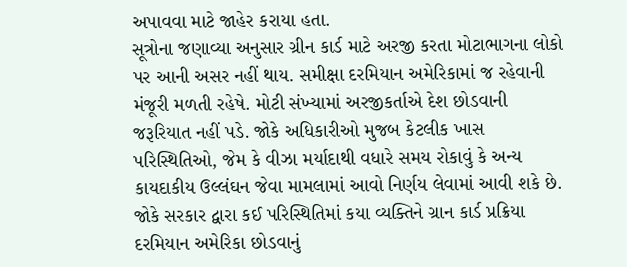અપાવવા માટે જાહેર કરાયા હતા.
સૂત્રોના જણાવ્યા અનુસાર ગ્રીન કાર્ડ માટે અરજી કરતા મોટાભાગના લોકો પર આની અસર નહીં થાય. સમીક્ષા દરમિયાન અમેરિકામાં જ રહેવાની મંજૂરી મળતી રહેષે. મોટી સંખ્યામાં અરજીકર્તાએ દેશ છોડવાની જરૂરિયાત નહીં પડે. જોકે અધિકારીઓ મુજબ કેટલીક ખાસ પરિસ્થિતિઓ, જેમ કે વીઝા મર્યાદાથી વધારે સમય રોકાવું કે અન્ય કાયદાકીય ઉલ્લંઘન જેવા મામલામાં આવો નિર્ણય લેવામાં આવી શકે છે.
જોકે સરકાર દ્વારા કઈ પરિસ્થિતિમાં કયા વ્યક્તિને ગ્રાન કાર્ડ પ્રક્રિયા દરમિયાન અમેરિકા છોડવાનું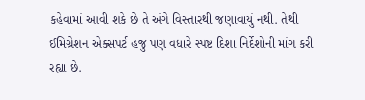કહેવામાં આવી શકે છે તે અંગે વિસ્તારથી જણાવાયું નથી. તેથી ઈમિગ્રેશન એક્સપર્ટ હજુ પણ વધારે સ્પષ્ટ દિશા નિર્દેશોની માંગ કરી રહ્યા છે.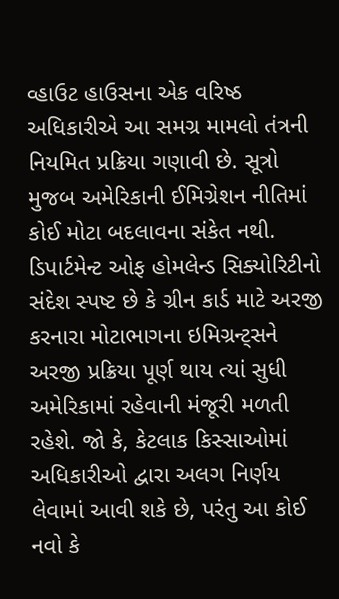વ્હાઉટ હાઉસના એક વરિષ્ઠ અધિકારીએ આ સમગ્ર મામલો તંત્રની નિયમિત પ્રક્રિયા ગણાવી છે. સૂત્રો મુજબ અમેરિકાની ઈમિગ્રેશન નીતિમાં કોઈ મોટા બદલાવના સંકેત નથી.
ડિપાર્ટમેન્ટ ઓફ હોમલેન્ડ સિક્યોરિટીનો સંદેશ સ્પષ્ટ છે કે ગ્રીન કાર્ડ માટે અરજી કરનારા મોટાભાગના ઇમિગ્રન્ટ્સને અરજી પ્રક્રિયા પૂર્ણ થાય ત્યાં સુધી અમેરિકામાં રહેવાની મંજૂરી મળતી રહેશે. જો કે, કેટલાક કિસ્સાઓમાં અધિકારીઓ દ્વારા અલગ નિર્ણય લેવામાં આવી શકે છે, પરંતુ આ કોઈ નવો કે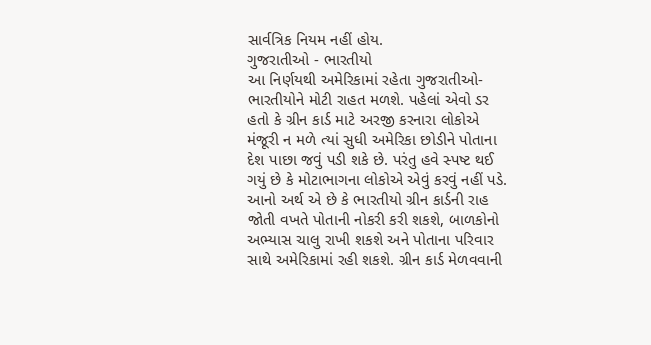સાર્વત્રિક નિયમ નહીં હોય.
ગુજરાતીઓ - ભારતીયો
આ નિર્ણયથી અમેરિકામાં રહેતા ગુજરાતીઓ- ભારતીયોને મોટી રાહત મળશે. પહેલાં એવો ડર હતો કે ગ્રીન કાર્ડ માટે અરજી કરનારા લોકોએ મંજૂરી ન મળે ત્યાં સુધી અમેરિકા છોડીને પોતાના દેશ પાછા જવું પડી શકે છે. પરંતુ હવે સ્પષ્ટ થઈ ગયું છે કે મોટાભાગના લોકોએ એવું કરવું નહીં પડે. આનો અર્થ એ છે કે ભારતીયો ગ્રીન કાર્ડની રાહ જોતી વખતે પોતાની નોકરી કરી શકશે, બાળકોનો અભ્યાસ ચાલુ રાખી શકશે અને પોતાના પરિવાર સાથે અમેરિકામાં રહી શકશે. ગ્રીન કાર્ડ મેળવવાની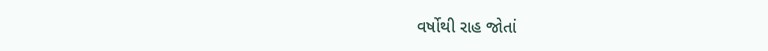વર્ષોથી રાહ જોતાં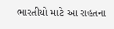ભારતીયો માટે આ રાહતના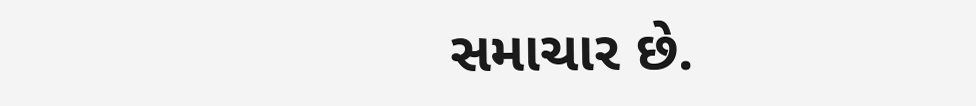સમાચાર છે.